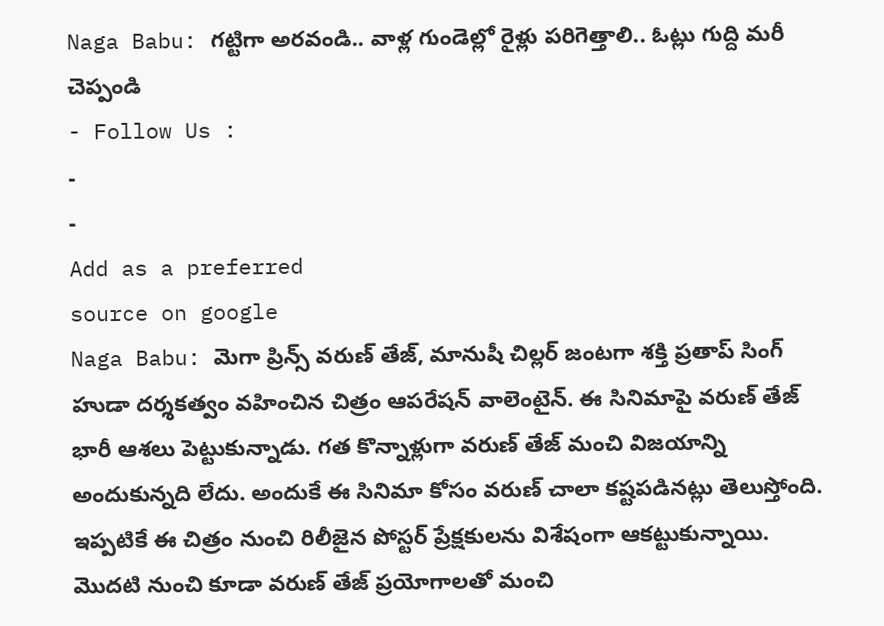Naga Babu: గట్టిగా అరవండి.. వాళ్ల గుండెల్లో రైళ్లు పరిగెత్తాలి.. ఓట్లు గుద్ది మరీ చెప్పండి
- Follow Us :
-
-
Add as a preferred
source on google
Naga Babu: మెగా ప్రిన్స్ వరుణ్ తేజ్, మానుషీ చిల్లర్ జంటగా శక్తి ప్రతాప్ సింగ్ హుడా దర్శకత్వం వహించిన చిత్రం ఆపరేషన్ వాలెంటైన్. ఈ సినిమాపై వరుణ్ తేజ్ భారీ ఆశలు పెట్టుకున్నాడు. గత కొన్నాళ్లుగా వరుణ్ తేజ్ మంచి విజయాన్ని అందుకున్నది లేదు. అందుకే ఈ సినిమా కోసం వరుణ్ చాలా కష్టపడినట్లు తెలుస్తోంది. ఇప్పటికే ఈ చిత్రం నుంచి రిలీజైన పోస్టర్ ప్రేక్షకులను విశేషంగా ఆకట్టుకున్నాయి. మొదటి నుంచి కూడా వరుణ్ తేజ్ ప్రయోగాలతో మంచి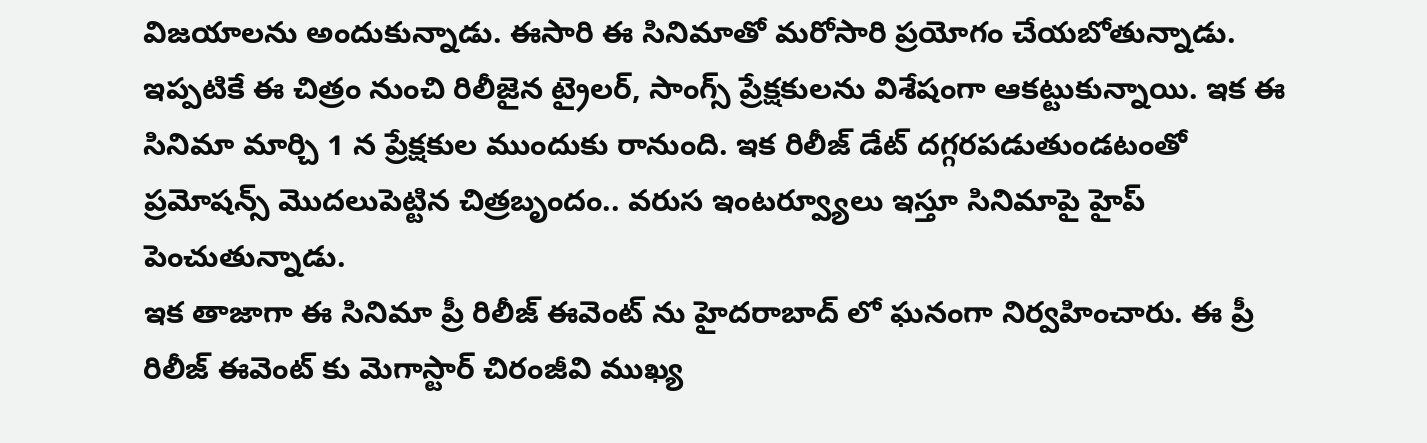విజయాలను అందుకున్నాడు. ఈసారి ఈ సినిమాతో మరోసారి ప్రయోగం చేయబోతున్నాడు. ఇప్పటికే ఈ చిత్రం నుంచి రిలీజైన ట్రైలర్, సాంగ్స్ ప్రేక్షకులను విశేషంగా ఆకట్టుకున్నాయి. ఇక ఈ సినిమా మార్చి 1 న ప్రేక్షకుల ముందుకు రానుంది. ఇక రిలీజ్ డేట్ దగ్గరపడుతుండటంతో ప్రమోషన్స్ మొదలుపెట్టిన చిత్రబృందం.. వరుస ఇంటర్వ్యూలు ఇస్తూ సినిమాపై హైప్ పెంచుతున్నాడు.
ఇక తాజాగా ఈ సినిమా ప్రీ రిలీజ్ ఈవెంట్ ను హైదరాబాద్ లో ఘనంగా నిర్వహించారు. ఈ ప్రీ రిలీజ్ ఈవెంట్ కు మెగాస్టార్ చిరంజీవి ముఖ్య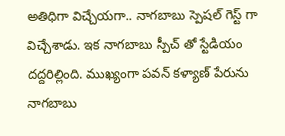అతిధిగా విచ్చేయగా.. నాగబాబు స్పెషల్ గెస్ట్ గా విచ్చేశాడు. ఇక నాగబాబు స్పీచ్ తో స్టేడియం దద్దరిల్లింది. ముఖ్యంగా పవన్ కళ్యాణ్ పేరును నాగబాబు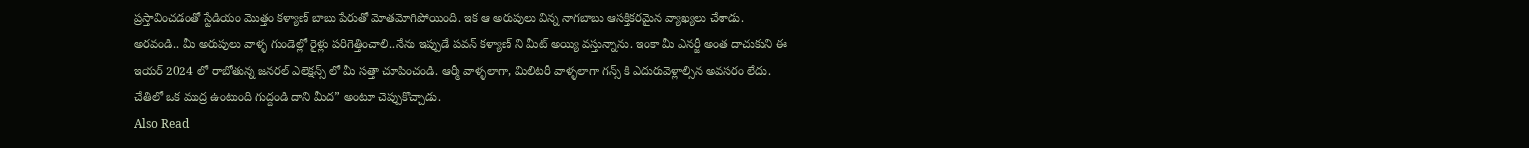ప్రస్తావించడంతో స్టేడియం మొత్తం కళ్యాణ్ బాబు పేరుతో మోతమోగిపోయింది. ఇక ఆ అరుపులు విన్న నాగబాబు ఆసక్తికరమైన వ్యాఖ్యలు చేశాడు. అరవండి.. మీ అరుపులు వాళ్ళ గుండెల్లో రైళ్లు పరిగెత్తించాలి..నేను ఇప్పుడే పవన్ కళ్యాణ్ ని మీట్ అయ్యి వస్తున్నాను. ఇంకా మీ ఎనర్జీ అంత దాచుకుని ఈ ఇయర్ 2024 లో రాబోతున్న జనరల్ ఎలెక్షన్స్ లో మీ సత్తా చూపించండి. ఆర్మీ వాళ్ళలాగా, మిలిటరీ వాళ్ళలాగా గన్స్ కి ఎదురువెళ్లాల్సిన అవసరం లేదు. చేతిలో ఒక ముద్ర ఉంటుంది గుద్దండి దాని మీద” అంటూ చెప్పుకొచ్చాడు.
Also Read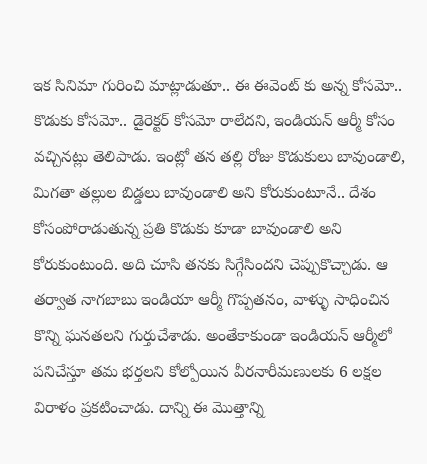ఇక సినిమా గురించి మాట్లాడుతూ.. ఈ ఈవెంట్ కు అన్న కోసమో.. కొడుకు కోసమో.. డైరెక్టర్ కోసమో రాలేదని, ఇండియన్ ఆర్మీ కోసం వచ్చినట్లు తెలిపాడు. ఇంట్లో తన తల్లి రోజు కొడుకులు బావుండాలి, మిగతా తల్లుల బిడ్డలు బావుండాలి అని కోరుకుంటూనే.. దేశం కోసంపోరాడుతున్న ప్రతి కొడుకు కూడా బావుండాలి అని కోరుకుంటుంది. అది చూసి తనకు సిగ్గేసిందని చెప్పుకొచ్చాడు. ఆ తర్వాత నాగబాబు ఇండియా ఆర్మీ గొప్పతనం, వాళ్ళు సాధించిన కొన్ని ఘనతలని గుర్తుచేశాడు. అంతేకాకుండా ఇండియన్ ఆర్మీలో పనిచేస్తూ తమ భర్తలని కోల్పోయిన వీరనారీమణులకు 6 లక్షల విరాళం ప్రకటించాడు. దాన్ని ఈ మొత్తాన్ని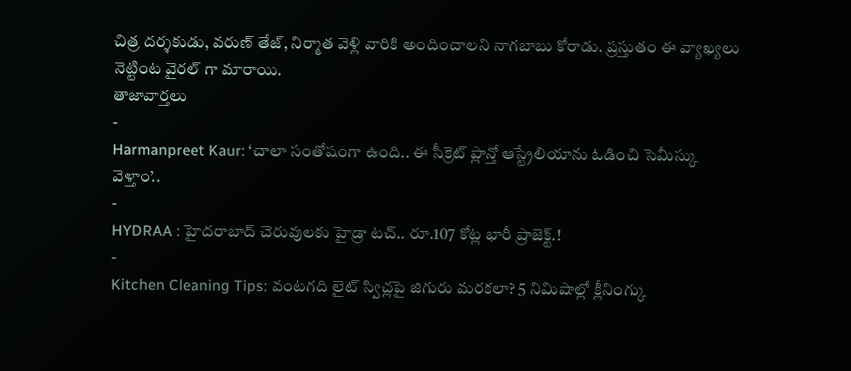చిత్ర దర్శకుడు, వరుణ్ తేజ్, నిర్మాత వెళ్లి వారికి అందించాలని నాగబాబు కోరాడు. ప్రస్తుతం ఈ వ్యాఖ్యలు నెట్టింట వైరల్ గా మారాయి.
తాజావార్తలు
-
Harmanpreet Kaur: ‘చాలా సంతోషంగా ఉంది.. ఈ సీక్రెట్ ప్లాన్తో ఆస్ట్రేలియాను ఓడించి సెమీస్కు వెళ్తాం’..
-
HYDRAA : హైదరాబాద్ చెరువులకు హైడ్రా టచ్.. రూ.107 కోట్ల భారీ ప్రాజెక్ట్.!
-
Kitchen Cleaning Tips: వంటగది లైట్ స్విచ్లపై జిగురు మరకలా? 5 నిమిషాల్లో క్లీనింగ్కు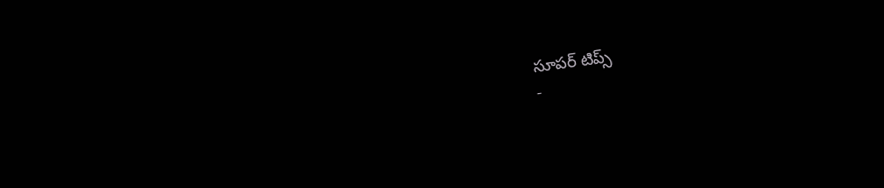సూపర్ టిప్స్
-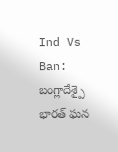Ind Vs Ban: బంగ్లాదేశ్పై భారత్ ఘన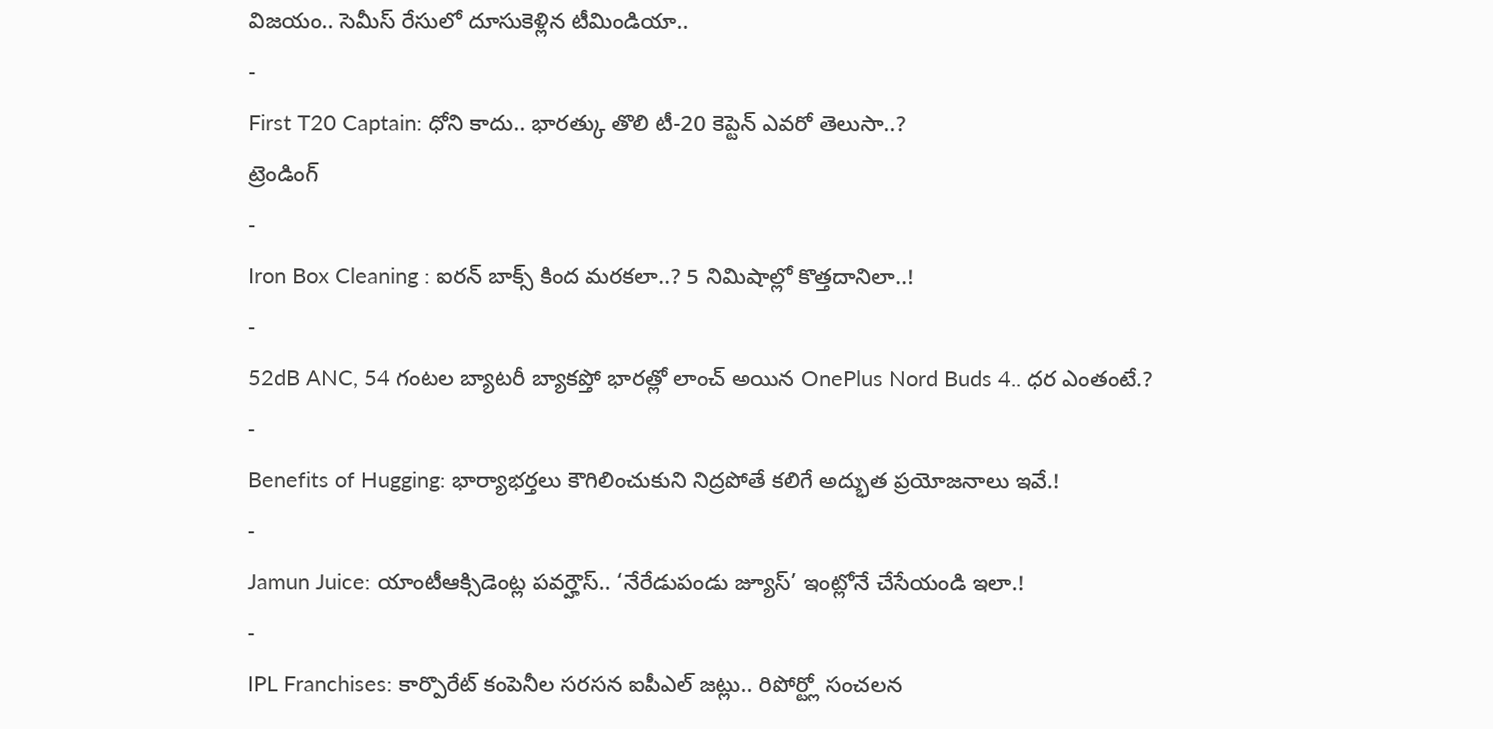విజయం.. సెమీస్ రేసులో దూసుకెళ్లిన టీమిండియా..
-
First T20 Captain: ధోని కాదు.. భారత్కు తొలి టీ-20 కెప్టెన్ ఎవరో తెలుసా..?
ట్రెండింగ్
-
Iron Box Cleaning : ఐరన్ బాక్స్ కింద మరకలా..? 5 నిమిషాల్లో కొత్తదానిలా..!
-
52dB ANC, 54 గంటల బ్యాటరీ బ్యాకప్తో భారత్లో లాంచ్ అయిన OnePlus Nord Buds 4.. ధర ఎంతంటే.?
-
Benefits of Hugging: భార్యాభర్తలు కౌగిలించుకుని నిద్రపోతే కలిగే అద్భుత ప్రయోజనాలు ఇవే.!
-
Jamun Juice: యాంటీఆక్సిడెంట్ల పవర్హౌస్.. ‘నేరేడుపండు జ్యూస్’ ఇంట్లోనే చేసేయండి ఇలా.!
-
IPL Franchises: కార్పొరేట్ కంపెనీల సరసన ఐపీఎల్ జట్లు.. రిపోర్ట్లో సంచలన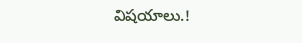విషయాలు.!